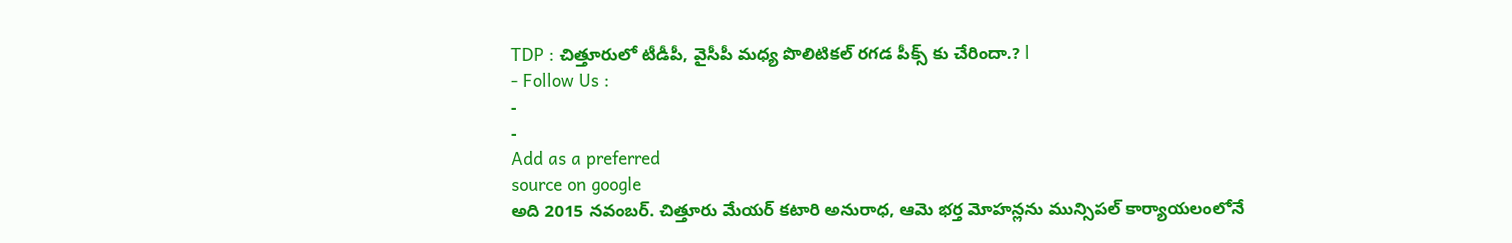TDP : చిత్తూరులో టీడీపీ, వైసీపీ మధ్య పొలిటికల్ రగడ పీక్స్ కు చేరిందా.? l
- Follow Us :
-
-
Add as a preferred
source on google
అది 2015 నవంబర్. చిత్తూరు మేయర్ కటారి అనురాధ, ఆమె భర్త మోహన్లను మున్సిపల్ కార్యాయలంలోనే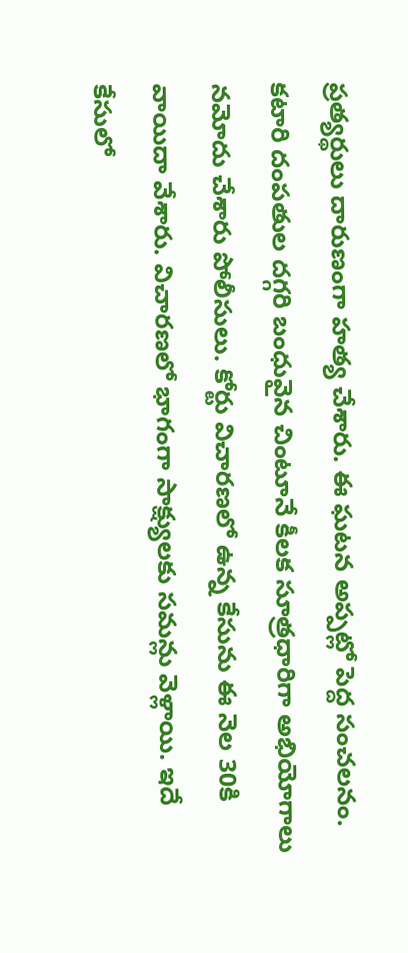ప్రత్యర్థులు దారుణంగా హత్య చేశారు. ఈ ఘటన అప్పట్లో పెద్ద సంచలనం. కటారి దంపతుల దగ్గరి బంధువైన చింటూనే కీలక సూత్రధారిగా అభియోగాలు నమోదు చేశారు పోలీసులు. కోర్టు విచారణలో ఉన్న కేసును ఈ నెల 30కి వాయిదా వేశారు. విచారణలో భాగంగా సాక్ష్యులకు సమన్లు వెళ్లాయి. ఇదే కేసులో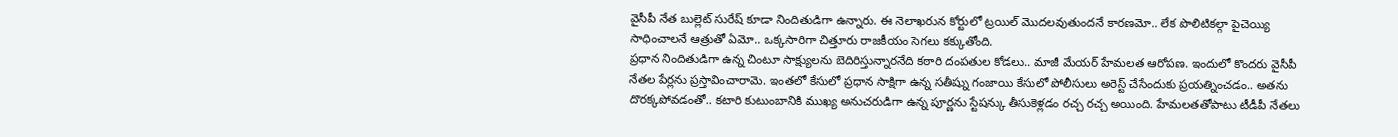వైసీపీ నేత బుల్లెట్ సురేష్ కూడా నిందితుడిగా ఉన్నారు. ఈ నెలాఖరున కోర్టులో ట్రయిల్ మొదలవుతుందనే కారణమో.. లేక పొలిటికల్గా పైచెయ్యి సాధించాలనే ఆత్రుతో ఏమో.. ఒక్కసారిగా చిత్తూరు రాజకీయం సెగలు కక్కుతోంది.
ప్రధాన నిందితుడిగా ఉన్న చింటూ సాక్ష్యులను బెదిరిస్తున్నారనేది కఠారి దంపతుల కోడలు.. మాజీ మేయర్ హేమలత ఆరోపణ. ఇందులో కొందరు వైసీపీ నేతల పేర్లను ప్రస్తావించారామె. ఇంతలో కేసులో ప్రధాన సాక్షిగా ఉన్న సతీష్ను గంజాయి కేసులో పోలీసులు అరెస్ట్ చేసేందుకు ప్రయత్నించడం.. అతను దొరక్కపోవడంతో.. కటారి కుటుంబానికి ముఖ్య అనుచరుడిగా ఉన్న పూర్ణను స్టేషన్కు తీసుకెళ్లడం రచ్చ రచ్చ అయింది. హేమలతతోపాటు టీడీపీ నేతలు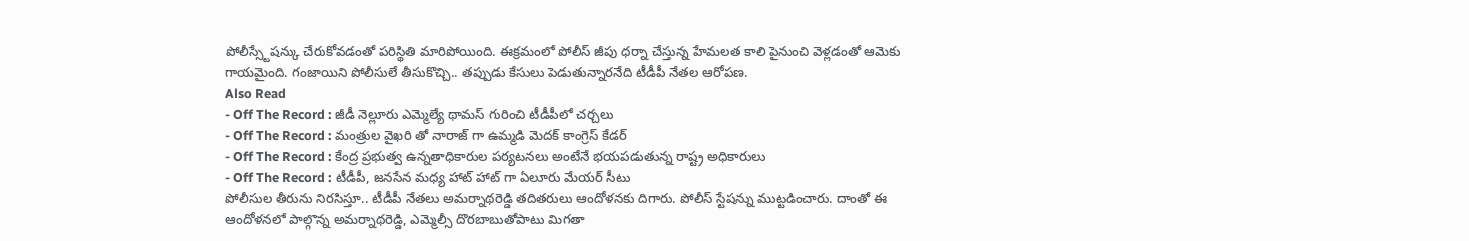పోలీస్స్టేషన్కు చేరుకోవడంతో పరిస్థితి మారిపోయింది. ఈక్రమంలో పోలీస్ జీపు ధర్నా చేస్తున్న హేమలత కాలి పైనుంచి వెళ్లడంతో ఆమెకు గాయమైంది. గంజాయిని పోలీసులే తీసుకొచ్చి.. తప్పుడు కేసులు పెడుతున్నారనేది టీడీపీ నేతల ఆరోపణ.
Also Read
- Off The Record : జీడీ నెల్లూరు ఎమ్మెల్యే థామస్ గురించి టీడీపీలో చర్చలు
- Off The Record : మంత్రుల వైఖరి తో నారాజ్ గా ఉమ్మడి మెదక్ కాంగ్రెస్ కేడర్
- Off The Record : కేంద్ర ప్రభుత్వ ఉన్నతాధికారుల పర్యటనలు అంటేనే భయపడుతున్న రాష్ట్ర అధికారులు
- Off The Record : టీడీపీ, జనసేన మధ్య హాట్ హాట్ గా ఏలూరు మేయర్ సీటు
పోలీసుల తీరును నిరసిస్తూ.. టీడీపీ నేతలు అమర్నాథరెడ్డి తదితరులు ఆందోళనకు దిగారు. పోలీస్ స్టేషన్ను ముట్టడించారు. దాంతో ఈ ఆందోళనలో పాల్గొన్న అమర్నాథరెడ్డి, ఎమ్మెల్సీ దొరబాబుతోపాటు మిగతా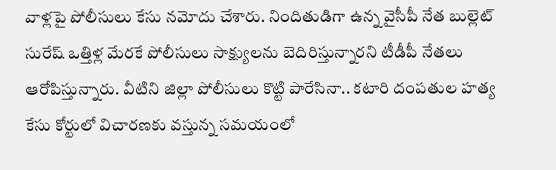వాళ్లపై పోలీసులు కేసు నమోదు చేశారు. నిందితుడిగా ఉన్న వైసీపీ నేత బుల్లెట్ సురేష్ ఒత్తిళ్ల మేరకే పోలీసులు సాక్ష్యులను బెదిరిస్తున్నారని టీడీపీ నేతలు ఆరోపిస్తున్నారు. వీటిని జిల్లా పోలీసులు కొట్టి పారేసినా.. కటారి దంపతుల హత్య కేసు కోర్టులో విచారణకు వస్తున్న సమయంలో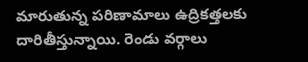మారుతున్న పరిణామాలు ఉద్రికత్తలకు దారితీస్తున్నాయి. రెండు వర్గాలు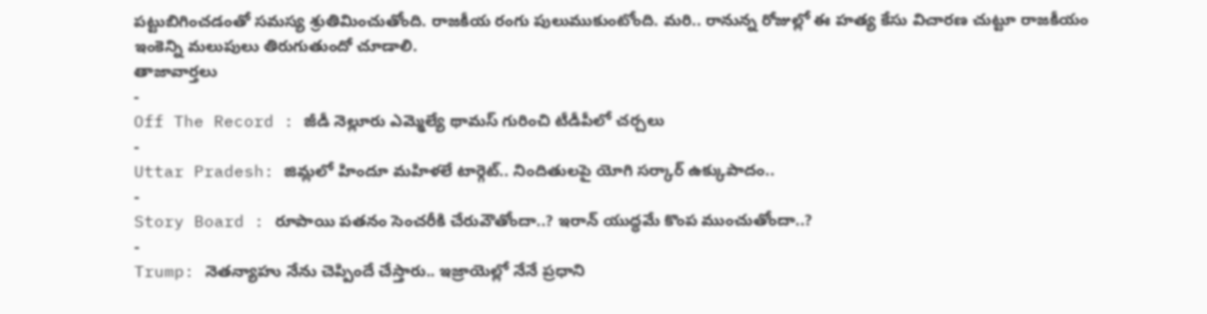పట్టుబిగించడంతో సమస్య శ్రుతిమించుతోంది. రాజకీయ రంగు పులుముకుంటోంది. మరి.. రానున్న రోజుల్లో ఈ హత్య కేసు విచారణ చుట్టూ రాజకీయం ఇంకెన్ని మలుపులు తిరుగుతుందో చూడాలి.
తాజావార్తలు
-
Off The Record : జీడీ నెల్లూరు ఎమ్మెల్యే థామస్ గురించి టీడీపీలో చర్చలు
-
Uttar Pradesh: జిమ్లలో హిందూ మహిళలే టార్గెట్.. నిందితులపై యోగి సర్కార్ ఉక్కుపాదం..
-
Story Board : రూపాయి పతనం సెంచరీకి చేరువౌతోందా..? ఇరాన్ యుద్ధమే కొంప ముంచుతోందా..?
-
Trump: నెతన్యాహు నేను చెప్పిందే చేస్తారు.. ఇజ్రాయెల్లో నేనే ప్రధాని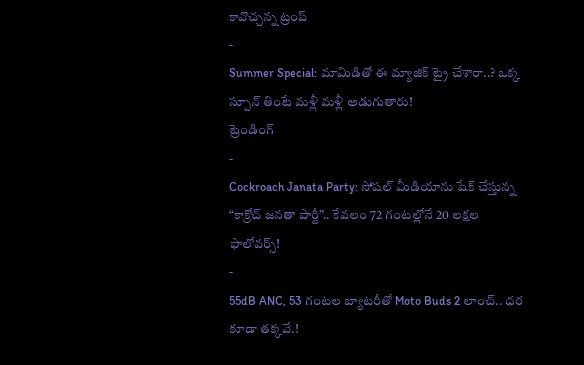కావొచ్చన్న ట్రంప్
-
Summer Special: మామిడితో ఈ మ్యాజిక్ ట్రై చేశారా..? ఒక్క స్పూన్ తింటే మళ్లీ మళ్లీ అడుగుతారు!
ట్రెండింగ్
-
Cockroach Janata Party: సోషల్ మీడియాను షేక్ చేస్తున్న “కాక్రోచ్ జనతా పార్టీ”.. కేవలం 72 గంటల్లోనే 20 లక్షల ఫాలోవర్స్!
-
55dB ANC, 53 గంటల బ్యాటరీతో Moto Buds 2 లాంచ్.. ధర కూడా తక్కవే.!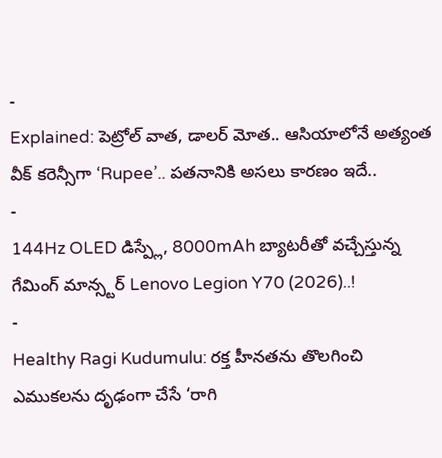-
Explained: పెట్రోల్ వాత, డాలర్ మోత.. ఆసియాలోనే అత్యంత వీక్ కరెన్సీగా ‘Rupee’.. పతనానికి అసలు కారణం ఇదే..
-
144Hz OLED డిస్ప్లే, 8000mAh బ్యాటరీతో వచ్చేస్తున్న గేమింగ్ మాన్స్టర్ Lenovo Legion Y70 (2026)..!
-
Healthy Ragi Kudumulu: రక్త హీనతను తొలగించి ఎముకలను దృఢంగా చేసే ‘రాగి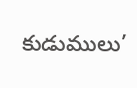కుడుములు’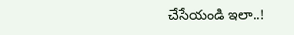చేసేయండి ఇలా..!